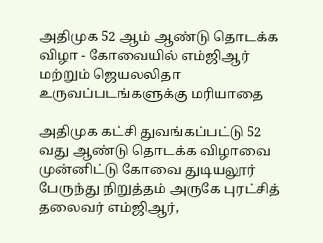அதிமுக 52 ஆம் ஆண்டு தொடக்க விழா - கோவையில் எம்ஜிஆர் மற்றும் ஜெயலலிதா உருவப்படங்களுக்கு மரியாதை

அதிமுக கட்சி துவங்கப்பட்டு 52 வது ஆண்டு தொடக்க விழாவை முன்னிட்டு கோவை துடியலூர் பேருந்து நிறுத்தம் அருகே புரட்சித் தலைவர் எம்ஜிஆர்,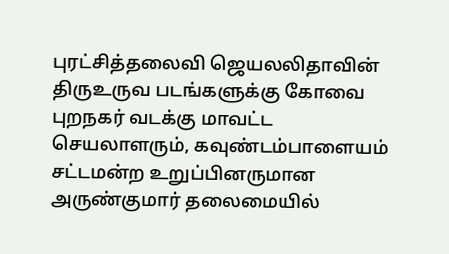புரட்சித்தலைவி ஜெயலலிதாவின் திருஉருவ படங்களுக்கு கோவை புறநகர் வடக்கு மாவட்ட செயலாளரும், கவுண்டம்பாளையம் சட்டமன்ற உறுப்பினருமான அருண்குமார் தலைமையில்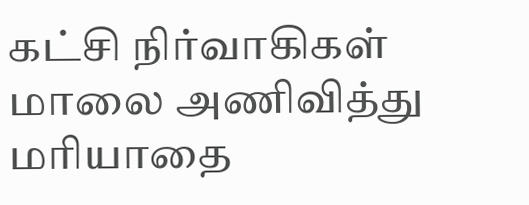கட்சி நிர்வாகிகள் மாலை அணிவித்து மரியாதை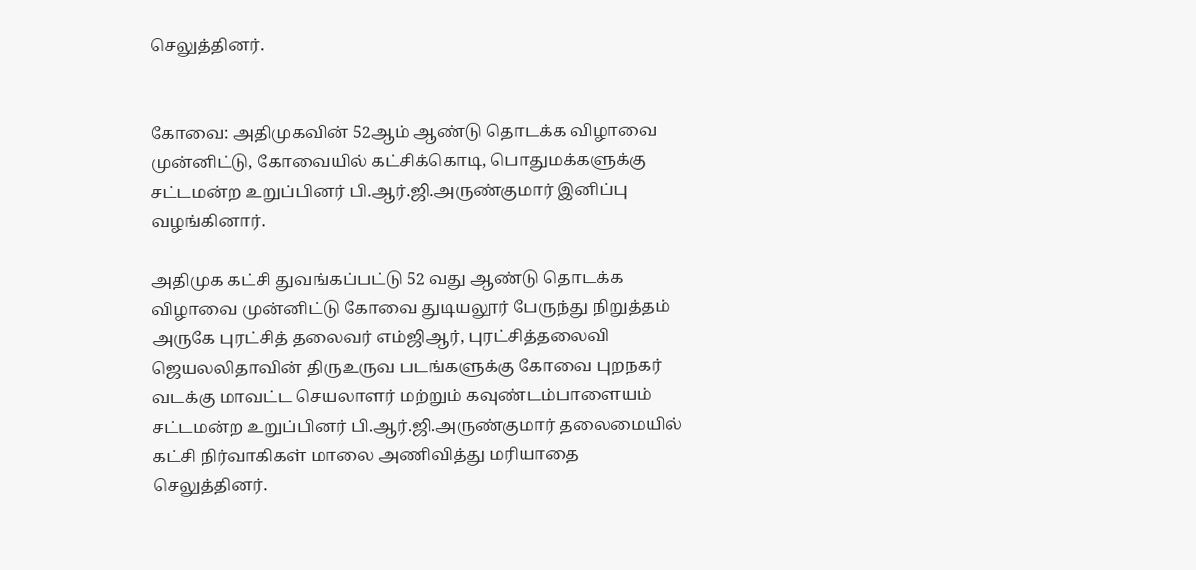செலுத்தினர்.


கோவை: அதிமுகவின் 52ஆம் ஆண்டு தொடக்க விழாவை முன்னிட்டு, கோவையில் கட்சிக்கொடி, பொதுமக்களுக்கு சட்டமன்ற உறுப்பினர் பி.ஆர்.ஜி.அருண்குமார் இனிப்பு வழங்கினார்.

அதிமுக கட்சி துவங்கப்பட்டு 52 வது ஆண்டு தொடக்க விழாவை முன்னிட்டு கோவை துடியலூர் பேருந்து நிறுத்தம் அருகே புரட்சித் தலைவர் எம்ஜிஆர், புரட்சித்தலைவி ஜெயலலிதாவின் திருஉருவ படங்களுக்கு கோவை புறநகர் வடக்கு மாவட்ட செயலாளர் மற்றும் கவுண்டம்பாளையம் சட்டமன்ற உறுப்பினர் பி.ஆர்.ஜி.அருண்குமார் தலைமையில் கட்சி நிர்வாகிகள் மாலை அணிவித்து மரியாதை செலுத்தினர்.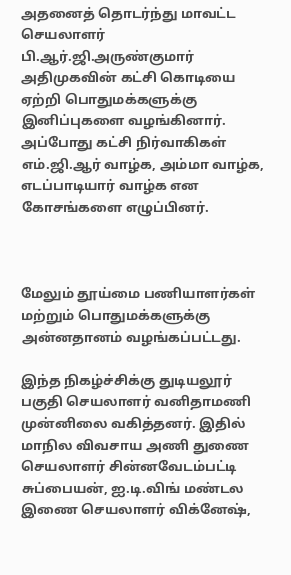அதனைத் தொடர்ந்து மாவட்ட செயலாளர் பி.ஆர்.ஜி.அருண்குமார் அதிமுகவின் கட்சி கொடியை ஏற்றி பொதுமக்களுக்கு இனிப்புகளை வழங்கினார். அப்போது கட்சி நிர்வாகிகள் எம்.ஜி.ஆர் வாழ்க, அம்மா வாழ்க, எடப்பாடியார் வாழ்க என கோசங்களை எழுப்பினர்.



மேலும் தூய்மை பணியாளர்கள் மற்றும் பொதுமக்களுக்கு அன்னதானம் வழங்கப்பட்டது.

இந்த நிகழ்ச்சிக்கு துடியலூர் பகுதி செயலாளர் வனிதாமணி முன்னிலை வகித்தனர். இதில் மாநில விவசாய அணி துணை செயலாளர் சின்னவேடம்பட்டி சுப்பையன், ஐ.டி.விங் மண்டல இணை செயலாளர் விக்னேஷ்,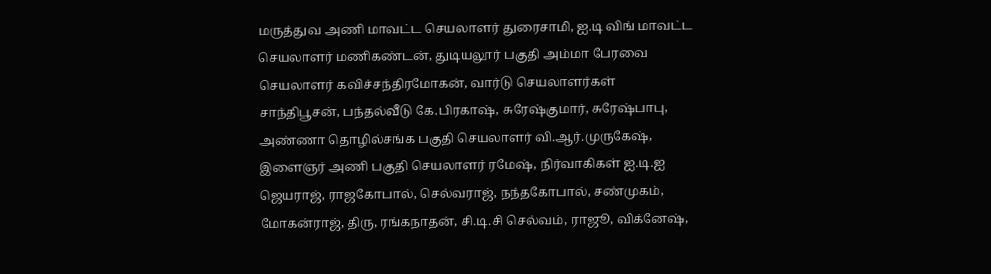மருத்துவ அணி மாவட்ட செயலாளர் துரைசாமி, ஐ.டி விங் மாவட்ட செயலாளர் மணிகண்டன், துடியலூர் பகுதி அம்மா பேரவை செயலாளர் கவிச்சந்திரமோகன், வார்டு செயலாளர்கள் சாந்திபூசன், பந்தல்வீடு கே.பிரகாஷ், சுரேஷ்குமார், சுரேஷ்பாபு, அண்ணா தொழில்சங்க பகுதி செயலாளர் வி.ஆர்.முருகேஷ், இளைஞர் அணி பகுதி செயலாளர் ரமேஷ், நிர்வாகிகள் ஐ.டி.ஐ ஜெயராஜ், ராஜகோபால், செல்வராஜ், நந்தகோபால், சண்முகம், மோகன்ராஜ், திரு, ரங்கநாதன், சி.டி.சி செல்வம், ராஜூ, விக்னேஷ்,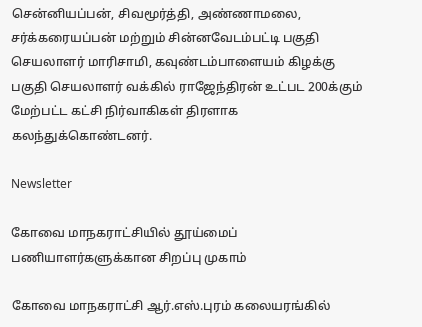சென்னியப்பன், சிவமூர்த்தி, அண்ணாமலை, சர்க்கரையப்பன் மற்றும் சின்னவேடம்பட்டி பகுதி செயலாளர் மாரிசாமி, கவுண்டம்பாளையம் கிழக்கு பகுதி செயலாளர் வக்கில் ராஜேந்திரன் உட்பட 200க்கும் மேற்பட்ட கட்சி நிர்வாகிகள் திரளாக கலந்துக்கொண்டனர்.

Newsletter

கோவை மாநகராட்சியில் தூய்மைப் பணியாளர்களுக்கான சிறப்பு முகாம்

கோவை மாநகராட்சி ஆர்.எஸ்.புரம் கலையரங்கில்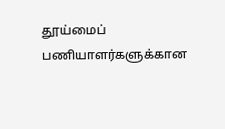தூய்மைப் பணியாளர்களுக்கான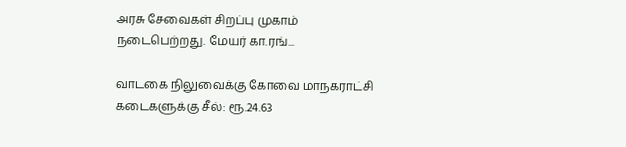அரசு சேவைகள் சிறப்பு முகாம் நடைபெற்றது. மேயர் கா.ரங்...

வாடகை நிலுவைக்கு கோவை மாநகராட்சி கடைகளுக்கு சீல்: ரூ.24.63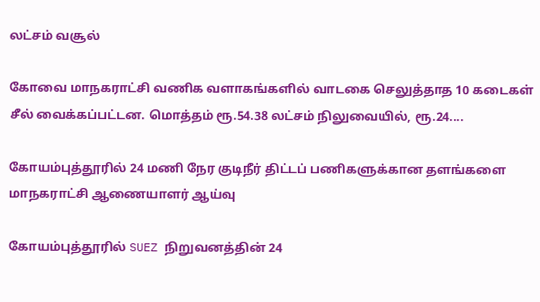லட்சம் வசூல்

கோவை மாநகராட்சி வணிக வளாகங்களில் வாடகை செலுத்தாத 10 கடைகள் சீல் வைக்கப்பட்டன. மொத்தம் ரூ.54.38 லட்சம் நிலுவையில், ரூ.24....

கோயம்புத்தூரில் 24 மணி நேர குடிநீர் திட்டப் பணிகளுக்கான தளங்களை மாநகராட்சி ஆணையாளர் ஆய்வு

கோயம்புத்தூரில் SUEZ நிறுவனத்தின் 24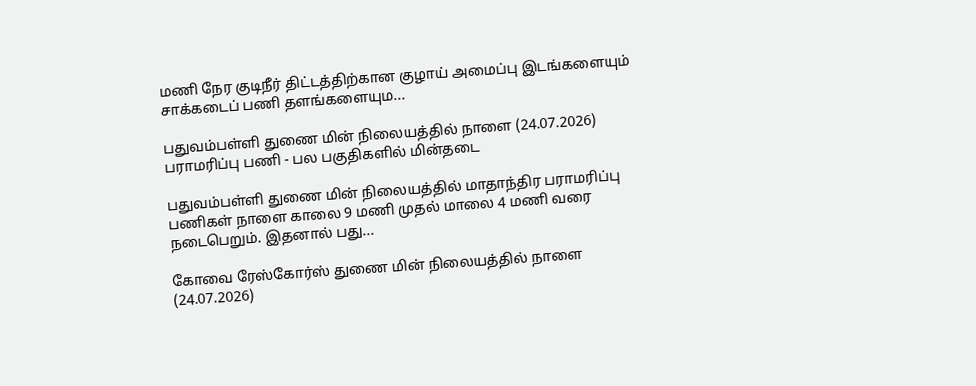மணி நேர குடிநீர் திட்டத்திற்கான குழாய் அமைப்பு இடங்களையும் சாக்கடைப் பணி தளங்களையும...

பதுவம்பள்ளி துணை மின் நிலையத்தில் நாளை (24.07.2026) பராமரிப்பு பணி - பல பகுதிகளில் மின்தடை

பதுவம்பள்ளி துணை மின் நிலையத்தில் மாதாந்திர பராமரிப்பு பணிகள் நாளை காலை 9 மணி முதல் மாலை 4 மணி வரை நடைபெறும். இதனால் பது...

கோவை ரேஸ்கோர்ஸ் துணை மின் நிலையத்தில் நாளை  (24.07.2026)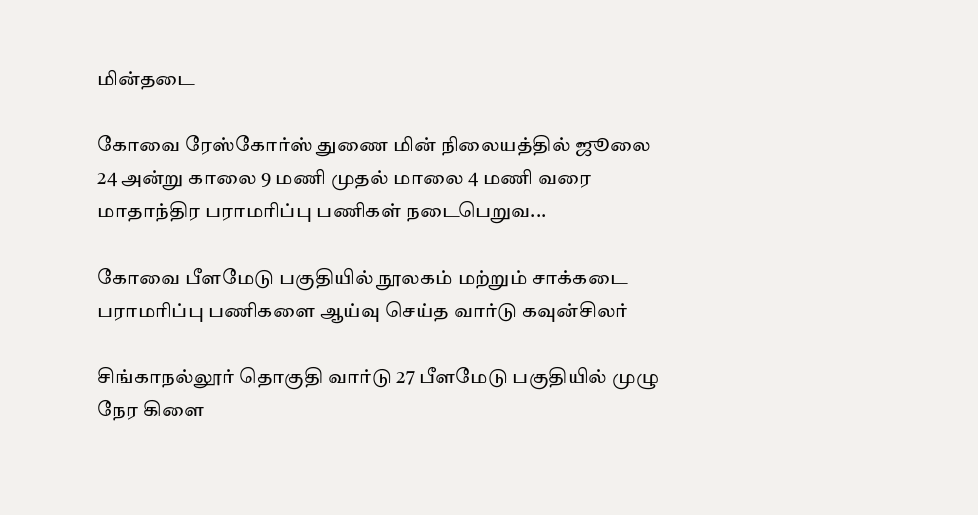மின்தடை

கோவை ரேஸ்கோர்ஸ் துணை மின் நிலையத்தில் ஜூலை 24 அன்று காலை 9 மணி முதல் மாலை 4 மணி வரை மாதாந்திர பராமரிப்பு பணிகள் நடைபெறுவ...

கோவை பீளமேடு பகுதியில் நூலகம் மற்றும் சாக்கடை பராமரிப்பு பணிகளை ஆய்வு செய்த வார்டு கவுன்சிலர்

சிங்காநல்லூர் தொகுதி வார்டு 27 பீளமேடு பகுதியில் முழு நேர கிளை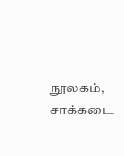நூலகம், சாக்கடை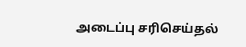அடைப்பு சரிசெய்தல்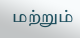மற்றும்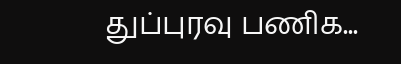துப்புரவு பணிக...